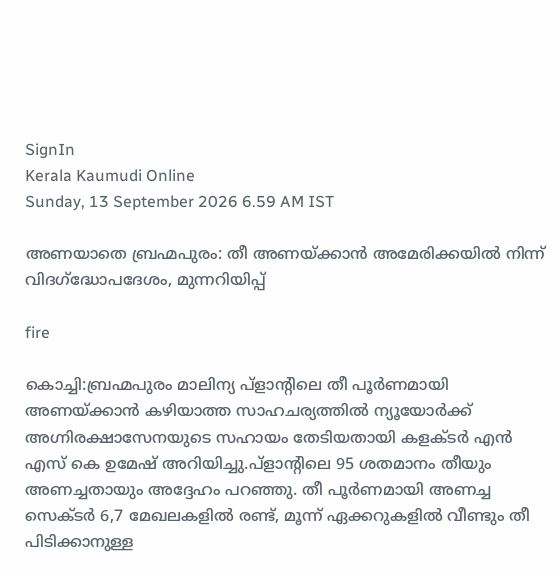SignIn
Kerala Kaumudi Online
Sunday, 13 September 2026 6.59 AM IST

അണയാതെ ബ്രഹ്മപുരം: തീ അണയ്ക്കാൻ അമേരിക്കയിൽ നിന്ന് വിദഗ്‌ദ്ധോപദേശം, മുന്നറിയിപ്പ്

fire

കൊച്ചി:ബ്രഹ്മപുരം മാലിന്യ പ്ളാന്റിലെ തീ പൂർണമായി അണയ്ക്കാൻ കഴിയാത്ത സാഹചര്യത്തിൽ ന്യൂയോര്‍ക്ക് അഗ്നിരക്ഷാസേനയുടെ സഹായം തേടിയതായി കളക്ടര്‍ എന്‍ എസ് കെ ഉമേഷ് അറിയിച്ചു.പ്ളാന്റിലെ 95 ശതമാനം തീയും അണച്ചതായും അദ്ദേഹം പറഞ്ഞു. തീ പൂർണമായി അണച്ച സെക്ടര്‍ 6,7 മേഖലകളില്‍ രണ്ട്, മൂന്ന് ഏക്കറുകളില്‍ വീണ്ടും തീ പിടിക്കാനുള്ള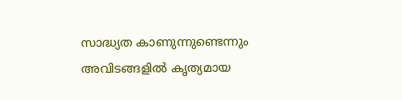സാദ്ധ്യത കാണുന്നുണ്ടെന്നും അവിടങ്ങളില്‍ കൃത്യമായ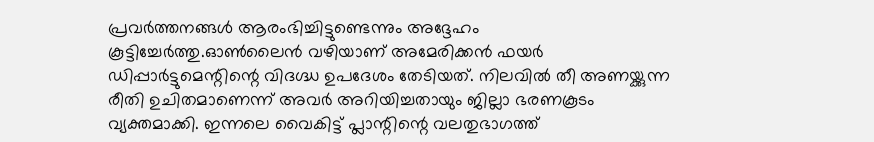പ്രവര്‍ത്തനങ്ങള്‍ ആരംഭിച്ചിട്ടുണ്ടെന്നും അദ്ദേഹം കൂട്ടിച്ചേർത്തു.ഓൺലൈൻ വഴിയാണ് അമേരിക്കൻ ഫയർ ഡിപ്പാർട്ടുമെന്റിന്റെ വിദഗ്ദ്ധ ഉപദേശം തേടിയത്. നിലവിൽ തീ അണയ്ക്കുന്ന രീതി ഉചിതമാണെന്ന് അവർ അറിയിച്ചതായും ജില്ലാ ഭരണകൂടം വ്യക്തമാക്കി. ഇന്നലെ വൈകിട്ട് പ്ലാന്റിന്റെ വലതുഭാഗത്ത്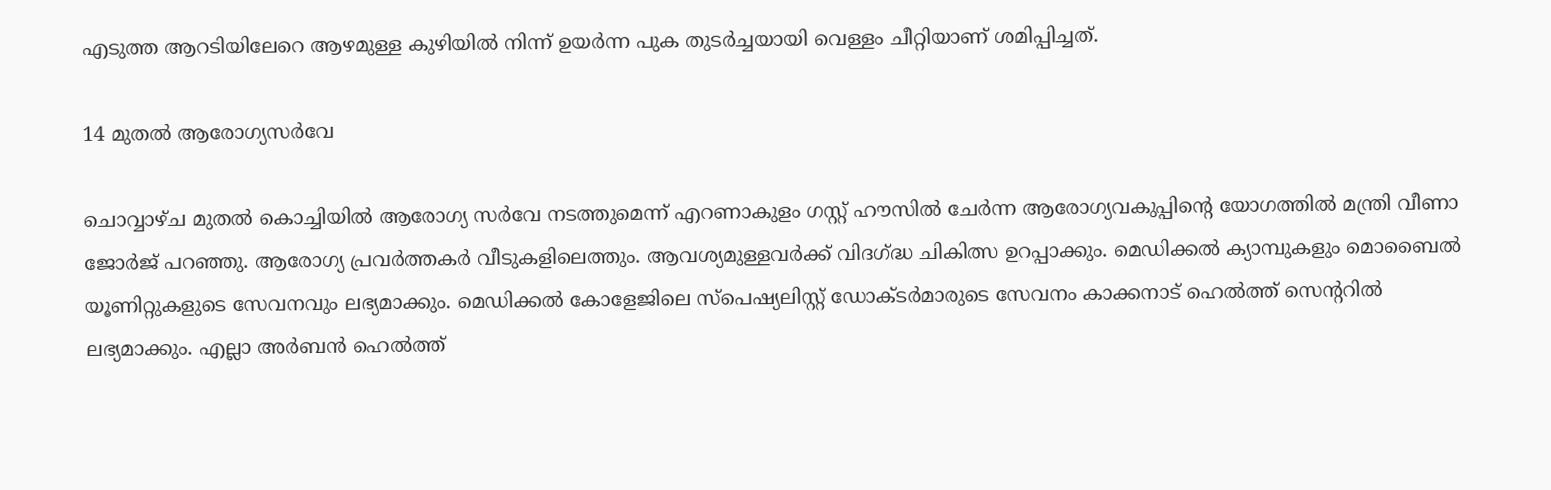എടുത്ത ആറടിയിലേറെ ആഴമുള്ള കുഴിയിൽ നിന്ന് ഉയർന്ന പുക തുടർച്ചയായി വെള്ളം ചീറ്റിയാണ് ശമിപ്പിച്ചത്.

14 മുതൽ ആരോഗ്യസർവേ

ചൊവ്വാഴ്ച മുതൽ കൊച്ചിയിൽ ആരോഗ്യ സർവേ നടത്തുമെന്ന് എറണാകുളം ഗസ്റ്റ് ഹൗസിൽ ചേർന്ന ആരോഗ്യവകുപ്പിന്റെ യോഗത്തിൽ മന്ത്രി വീണാ ജോർജ് പറഞ്ഞു. ആരോഗ്യ പ്രവർത്തകർ വീടുകളിലെത്തും. ആവശ്യമുള്ളവർക്ക് വിദഗ്ദ്ധ ചികിത്സ ഉറപ്പാക്കും. മെഡിക്കൽ ക്യാമ്പുകളും മൊബൈൽ യൂണിറ്റുകളുടെ സേവനവും ലഭ്യമാക്കും. മെഡിക്കൽ കോളേജിലെ സ്‌പെഷ്യലിസ്റ്റ് ഡോക്ടർമാരുടെ സേവനം കാക്കനാട് ഹെൽത്ത് സെന്ററിൽ ലഭ്യമാക്കും. എല്ലാ അർബൻ ഹെൽത്ത്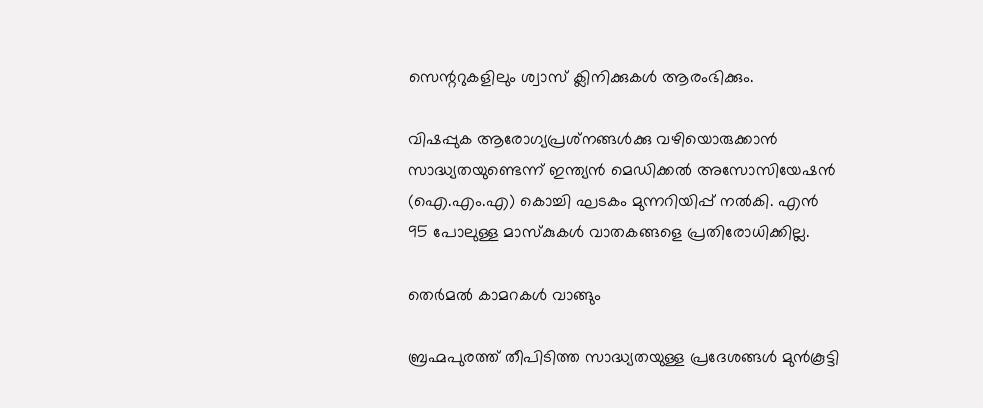സെന്ററുകളിലും ശ്വാസ് ക്ലിനിക്കുകൾ ആരംഭിക്കും.

വിഷപ്പുക ആരോഗ്യപ്രശ്‌നങ്ങൾക്കു വഴിയൊരുക്കാൻ സാദ്ധ്യതയുണ്ടെന്ന് ഇന്ത്യൻ മെഡിക്കൽ അസോസിയേഷൻ (ഐ.എം.എ) കൊച്ചി ഘടകം മുന്നറിയിപ്പ് നൽകി. എൻ 95 പോലുള്ള മാസ്‌കുകൾ വാതകങ്ങളെ പ്രതിരോധിക്കില്ല.

തെർമൽ കാമറകൾ വാങ്ങും

ബ്രഹ്മപുരത്ത് തീപിടിത്ത സാദ്ധ്യതയുള്ള പ്രദേശങ്ങൾ മുൻകൂട്ടി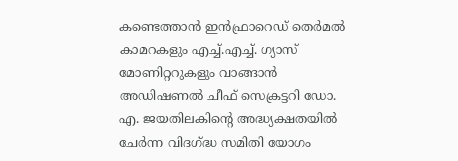കണ്ടെത്താൻ ഇൻഫ്രാറെഡ് തെർമൽ കാമറകളും എച്ച്.എച്ച്. ഗ്യാസ് മോണിറ്ററുകളും വാങ്ങാൻ അഡിഷണൽ ചീഫ് സെക്രട്ടറി ഡോ. എ. ജയതിലകിന്റെ അദ്ധ്യക്ഷതയിൽ ചേർന്ന വിദഗ്ദ്ധ സമിതി യോഗം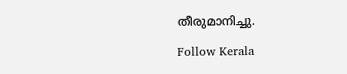തീരുമാനിച്ചു.

Follow Kerala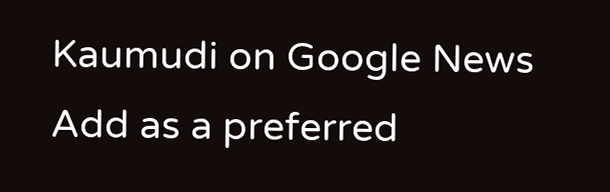Kaumudi on Google News Add as a preferred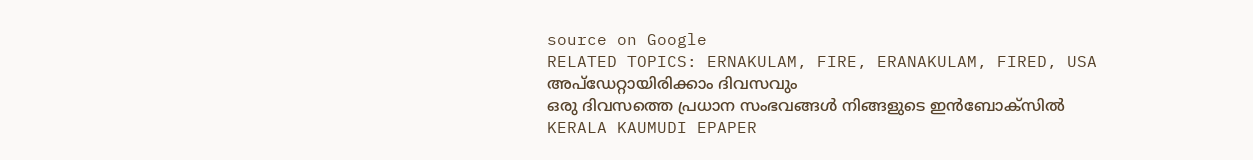source on Google
RELATED TOPICS: ERNAKULAM, FIRE, ERANAKULAM, FIRED, USA
അപ്ഡേറ്റായിരിക്കാം ദിവസവും
ഒരു ദിവസത്തെ പ്രധാന സംഭവങ്ങൾ നിങ്ങളുടെ ഇൻബോക്സിൽ
KERALA KAUMUDI EPAPER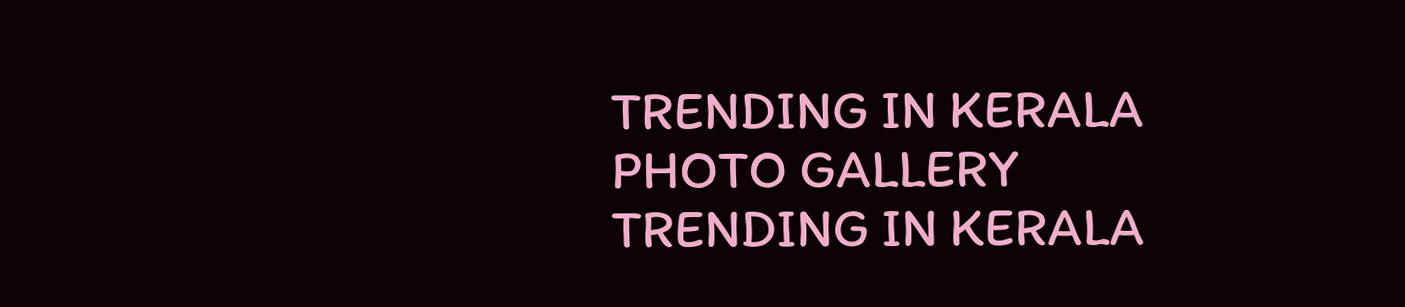TRENDING IN KERALA
PHOTO GALLERY
TRENDING IN KERALA